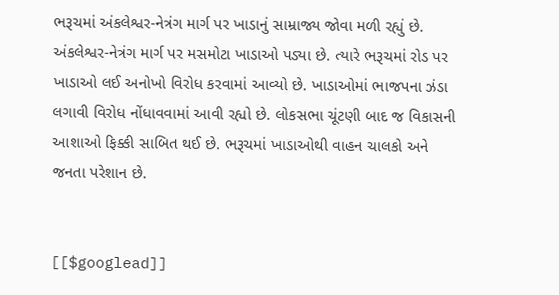ભરૂચમાં અંકલેશ્વર-નેત્રંગ માર્ગ પર ખાડાનું સામ્રાજ્ય જોવા મળી રહ્યું છે. અંકલેશ્વર-નેત્રંગ માર્ગ પર મસમોટા ખાડાઓ પડ્યા છે. ત્યારે ભરૂચમાં રોડ પર ખાડાઓ લઈ અનોખો વિરોધ કરવામાં આવ્યો છે. ખાડાઓમાં ભાજપના ઝંડા લગાવી વિરોધ નોંધાવવામાં આવી રહ્યો છે. લોકસભા ચૂંટણી બાદ જ વિકાસની આશાઓ ફિક્કી સાબિત થઈ છે. ભરૂચમાં ખાડાઓથી વાહન ચાલકો અને જનતા પરેશાન છે.


[[$googlead]]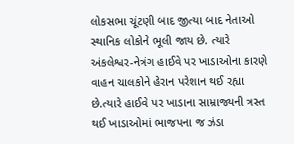લોકસભા ચૂંટણી બાદ જીત્યા બાદ નેતાઓ સ્થાનિક લોકોને ભૂલી જાય છે. ત્યારે અંકલેશ્વર-નેત્રંગ હાઈવે પર ખાડાઓના કારણે વાહન ચાલકોને હેરાન પરેશાન થઈ રહ્યા છે.ત્યારે હાઈવે પર ખાડાના સામ્રાજ્યની ત્રસ્ત થઈ ખાડાઓમાં ભાજપના જ ઝંડા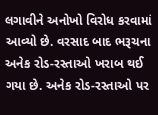લગાવીને અનોખો વિરોધ કરવામાં આવ્યો છે. વરસાદ બાદ ભરૂચના અનેક રોડ-રસ્તાઓ ખરાબ થઈ ગયા છે. અનેક રોડ-રસ્તાઓ પર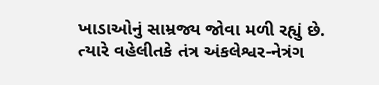ખાડાઓનું સામ્રજ્ય જોવા મળી રહ્યું છે. ત્યારે વહેલીતકે તંત્ર અંકલેશ્વર-નેત્રંગ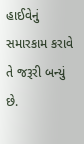હાઈવેનું સમારકામ કરાવે તે જરૂરી બન્યું છે.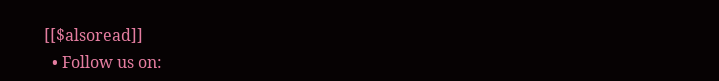[[$alsoread]]
  • Follow us on: